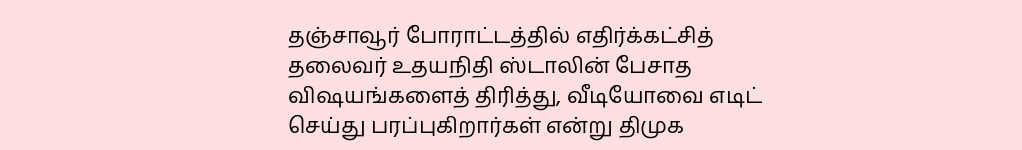தஞ்சாவூர் போராட்டத்தில் எதிர்க்கட்சித் தலைவர் உதயநிதி ஸ்டாலின் பேசாத விஷயங்களைத் திரித்து, வீடியோவை எடிட் செய்து பரப்புகிறார்கள் என்று திமுக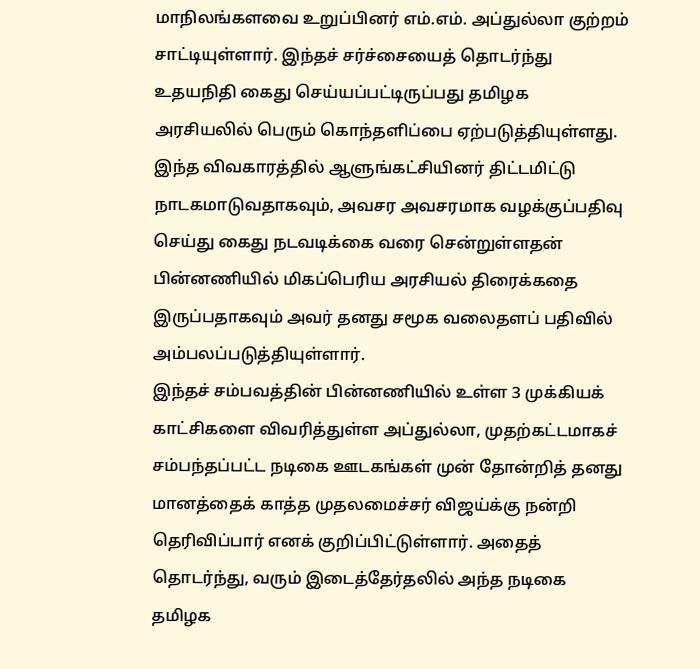மாநிலங்களவை உறுப்பினர் எம்.எம். அப்துல்லா குற்றம் சாட்டியுள்ளார். இந்தச் சர்ச்சையைத் தொடர்ந்து உதயநிதி கைது செய்யப்பட்டிருப்பது தமிழக அரசியலில் பெரும் கொந்தளிப்பை ஏற்படுத்தியுள்ளது. இந்த விவகாரத்தில் ஆளுங்கட்சியினர் திட்டமிட்டு நாடகமாடுவதாகவும், அவசர அவசரமாக வழக்குப்பதிவு செய்து கைது நடவடிக்கை வரை சென்றுள்ளதன் பின்னணியில் மிகப்பெரிய அரசியல் திரைக்கதை இருப்பதாகவும் அவர் தனது சமூக வலைதளப் பதிவில் அம்பலப்படுத்தியுள்ளார்.
இந்தச் சம்பவத்தின் பின்னணியில் உள்ள 3 முக்கியக் காட்சிகளை விவரித்துள்ள அப்துல்லா, முதற்கட்டமாகச் சம்பந்தப்பட்ட நடிகை ஊடகங்கள் முன் தோன்றித் தனது மானத்தைக் காத்த முதலமைச்சர் விஜய்க்கு நன்றி தெரிவிப்பார் எனக் குறிப்பிட்டுள்ளார். அதைத் தொடர்ந்து, வரும் இடைத்தேர்தலில் அந்த நடிகை தமிழக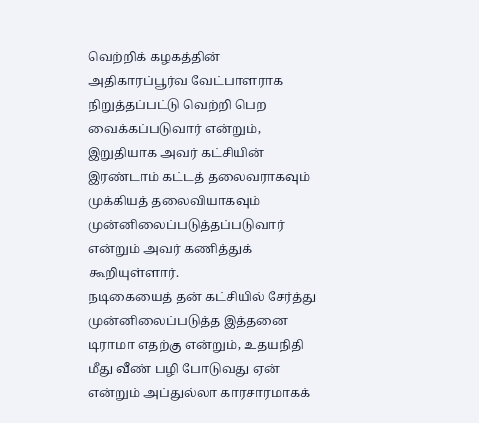வெற்றிக் கழகத்தின் அதிகாரப்பூர்வ வேட்பாளராக நிறுத்தப்பட்டு வெற்றி பெற வைக்கப்படுவார் என்றும், இறுதியாக அவர் கட்சியின் இரண்டாம் கட்டத் தலைவராகவும் முக்கியத் தலைவியாகவும் முன்னிலைப்படுத்தப்படுவார் என்றும் அவர் கணித்துக் கூறியுள்ளார்.
நடிகையைத் தன் கட்சியில் சேர்த்து முன்னிலைப்படுத்த இத்தனை டிராமா எதற்கு என்றும், உதயநிதி மீது வீண் பழி போடுவது ஏன் என்றும் அப்துல்லா காரசாரமாகக்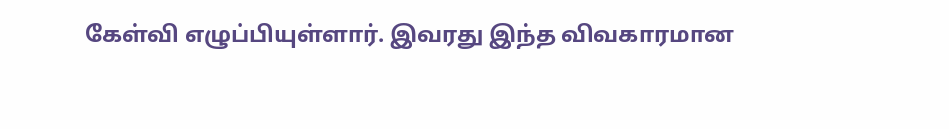கேள்வி எழுப்பியுள்ளார். இவரது இந்த விவகாரமான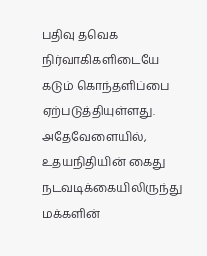பதிவு தவெக நிர்வாகிகளிடையே கடும் கொந்தளிப்பை ஏற்படுத்தியுள்ளது. அதேவேளையில், உதயநிதியின் கைது நடவடிக்கையிலிருந்து மக்களின்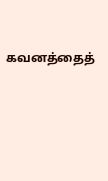கவனத்தைத்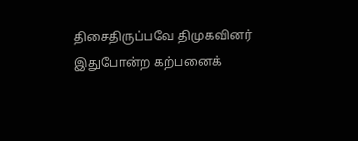திசைதிருப்பவே திமுகவினர் இதுபோன்ற கற்பனைக்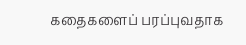கதைகளைப் பரப்புவதாக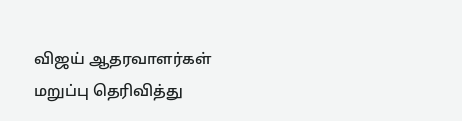விஜய் ஆதரவாளர்கள் மறுப்பு தெரிவித்து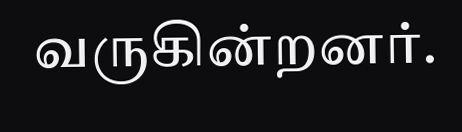வருகின்றனர்.